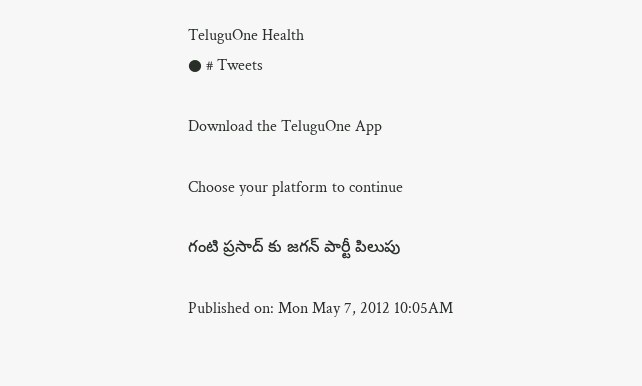TeluguOne Health
● # Tweets

Download the TeluguOne App

Choose your platform to continue

గంటి ప్రసాద్ కు జగన్ పార్టీ పిలుపు

Published on: Mon May 7, 2012 10:05AM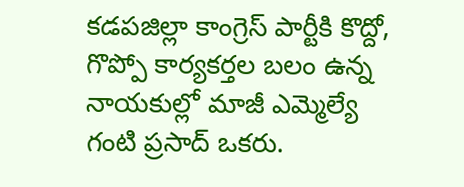కడపజిల్లా కాంగ్రెస్ పార్టీకి కొద్దో, గొప్పో కార్యకర్తల బలం ఉన్న నాయకుల్లో మాజీ ఎమ్మెల్యే గంటి ప్రసాద్ ఒకరు.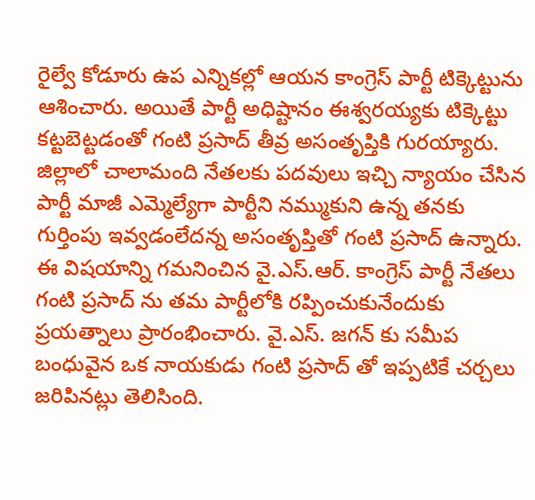రైల్వే కోడూరు ఉప ఎన్నికల్లో ఆయన కాంగ్రెస్ పార్టీ టిక్కెట్టును ఆశించారు. అయితే పార్టీ అధిష్టానం ఈశ్వరయ్యకు టిక్కెట్టు కట్టబెట్టడంతో గంటి ప్రసాద్ తీవ్ర అసంతృప్తికి గురయ్యారు. జిల్లాలో చాలామంది నేతలకు పదవులు ఇచ్చి న్యాయం చేసిన పార్టీ మాజీ ఎమ్మెల్యేగా పార్టీని నమ్ముకుని ఉన్న తనకు గుర్తింపు ఇవ్వడంలేదన్న అసంతృప్తితో గంటి ప్రసాద్ ఉన్నారు. ఈ విషయాన్ని గమనించిన వై.ఎస్.ఆర్. కాంగ్రెస్ పార్టీ నేతలు గంటి ప్రసాద్ ను తమ పార్టీలోకి రప్పించుకునేందుకు ప్రయత్నాలు ప్రారంభించారు. వై.ఎస్. జగన్ కు సమీప బంధువైన ఒక నాయకుడు గంటి ప్రసాద్ తో ఇప్పటికే చర్చలు జరిపినట్లు తెలిసింది.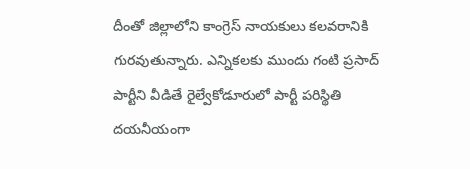దీంతో జిల్లాలోని కాంగ్రెస్ నాయకులు కలవరానికి గురవుతున్నారు. ఎన్నికలకు ముందు గంటి ప్రసాద్ పార్టీని వీడితే రైల్వేకోడూరులో పార్టీ పరిస్థితి దయనీయంగా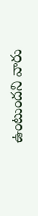ఉంటుందని వారు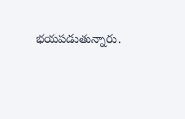భయపడుతున్నారు.